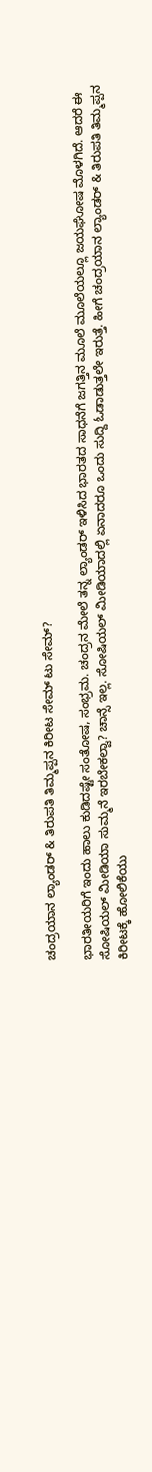ಚಂದ್ರಯಾನ ಲ್ಯಾಂಡರ್ & ತಿರುಪತಿ ತಿಮ್ಮಪ್ಪನ ಕಿರೀಟ ಸೇಮ್ ಟು ಸೇಮ್?

ಭಾರತೀಯರಿಗೆ ಇಂದು ಹಾಲು ಕುಡಿದಷ್ಟೇ ಸಂತೋಷ, ಸಂಭ್ರಮ. ಚಂದ್ರನ ಮೇಲೆ ತನ್ನ ಲ್ಯಾಂಡರ್ ಇಳಿಸಿದ ಭಾರತದ ಸಾಧನೆಗೆ ಜಗತ್ತಿನ ಮೂಲೆ ಮೂಲೆಯಲ್ಲೂ ಜಯಘೋಷ ಮೊಳಗಿದೆ. ಆದರೆ ಈ ಸೋಷಿಯಲ್ ಮೀಡಿಯಾ ಸುಮ್ಮನೆ ಇರಬೇಕಲ್ವಾ? ಚಾನ್ಸೆ ಇಲ್ಲ. ಸೋಷಿಯಲ್ ಮೀಡಿಯಾದಲ್ಲಿ ಏನಾದರೂ ಒಂದು ಸುದ್ದಿ ಓಡಾಡುತ್ತಲೇ ಇರುತ್ತೆ. ಹೀಗೆ ಚಂದ್ರಯಾನ ಲ್ಯಾಂಡರ್ & ತಿರುಪತಿ ತಿಮ್ಮಪ್ಪನ ಕಿರೀಟಕ್ಕೆ ಹೋಲಿಕೆಯು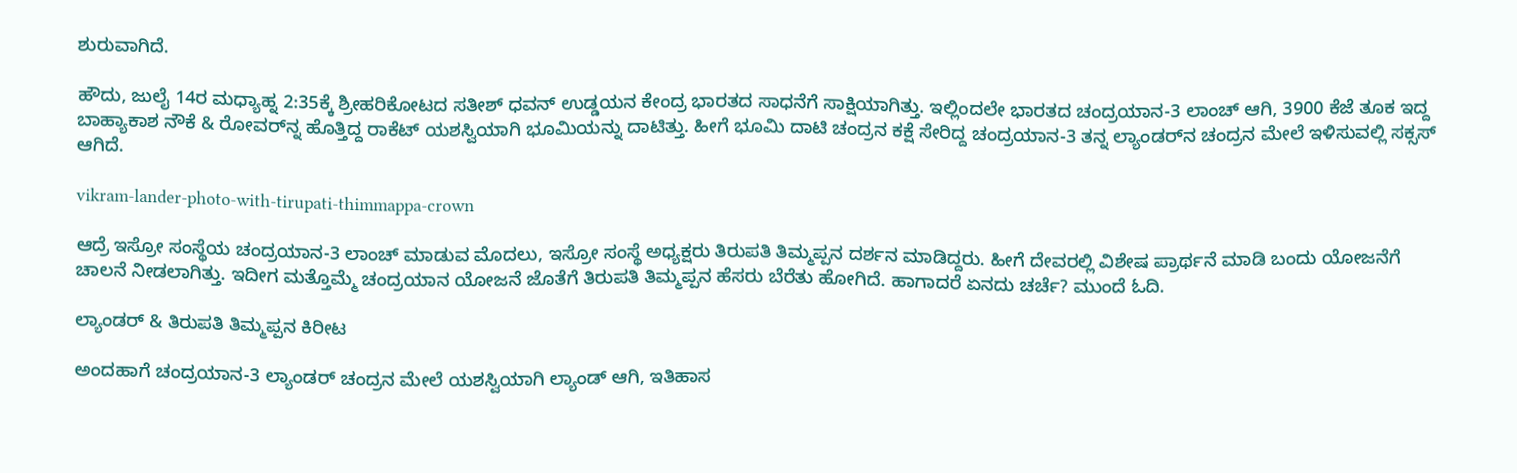ಶುರುವಾಗಿದೆ.

ಹೌದು, ಜುಲೈ 14ರ ಮಧ್ಯಾಹ್ನ 2:35ಕ್ಕೆ ಶ್ರೀಹರಿಕೋಟದ ಸತೀಶ್ ಧವನ್ ಉಡ್ಡಯನ ಕೇಂದ್ರ ಭಾರತದ ಸಾಧನೆಗೆ ಸಾಕ್ಷಿಯಾಗಿತ್ತು. ಇಲ್ಲಿಂದಲೇ ಭಾರತದ ಚಂದ್ರಯಾನ-3 ಲಾಂಚ್ ಆಗಿ, 3900 ಕೆಜೆ ತೂಕ ಇದ್ದ ಬಾಹ್ಯಾಕಾಶ ನೌಕೆ & ರೋವರ್‌ನ್ನ ಹೊತ್ತಿದ್ದ ರಾಕೆಟ್ ಯಶಸ್ವಿಯಾಗಿ ಭೂಮಿಯನ್ನು ದಾಟಿತ್ತು. ಹೀಗೆ ಭೂಮಿ ದಾಟಿ ಚಂದ್ರನ ಕಕ್ಷೆ ಸೇರಿದ್ದ ಚಂದ್ರಯಾನ-3 ತನ್ನ ಲ್ಯಾಂಡರ್‌ನ ಚಂದ್ರನ ಮೇಲೆ ಇಳಿಸುವಲ್ಲಿ ಸಕ್ಸಸ್ ಆಗಿದೆ.

vikram-lander-photo-with-tirupati-thimmappa-crown

ಆದ್ರೆ ಇಸ್ರೋ ಸಂಸ್ಥೆಯ ಚಂದ್ರಯಾನ-3 ಲಾಂಚ್ ಮಾಡುವ ಮೊದಲು, ಇಸ್ರೋ ಸಂಸ್ಥೆ ಅಧ್ಯಕ್ಷರು ತಿರುಪತಿ ತಿಮ್ಮಪ್ಪನ ದರ್ಶನ ಮಾಡಿದ್ದರು. ಹೀಗೆ ದೇವರಲ್ಲಿ ವಿಶೇಷ ಪ್ರಾರ್ಥನೆ ಮಾಡಿ ಬಂದು ಯೋಜನೆಗೆ ಚಾಲನೆ ನೀಡಲಾಗಿತ್ತು. ಇದೀಗ ಮತ್ತೊಮ್ಮೆ ಚಂದ್ರಯಾನ ಯೋಜನೆ ಜೊತೆಗೆ ತಿರುಪತಿ ತಿಮ್ಮಪ್ಪನ ಹೆಸರು ಬೆರೆತು ಹೋಗಿದೆ. ಹಾಗಾದರೆ ಏನದು ಚರ್ಚೆ? ಮುಂದೆ ಓದಿ.

ಲ್ಯಾಂಡರ್ & ತಿರುಪತಿ ತಿಮ್ಮಪ್ಪನ ಕಿರೀಟ

ಅಂದಹಾಗೆ ಚಂದ್ರಯಾನ-3 ಲ್ಯಾಂಡರ್ ಚಂದ್ರನ ಮೇಲೆ ಯಶಸ್ವಿಯಾಗಿ ಲ್ಯಾಂಡ್ ಆಗಿ, ಇತಿಹಾಸ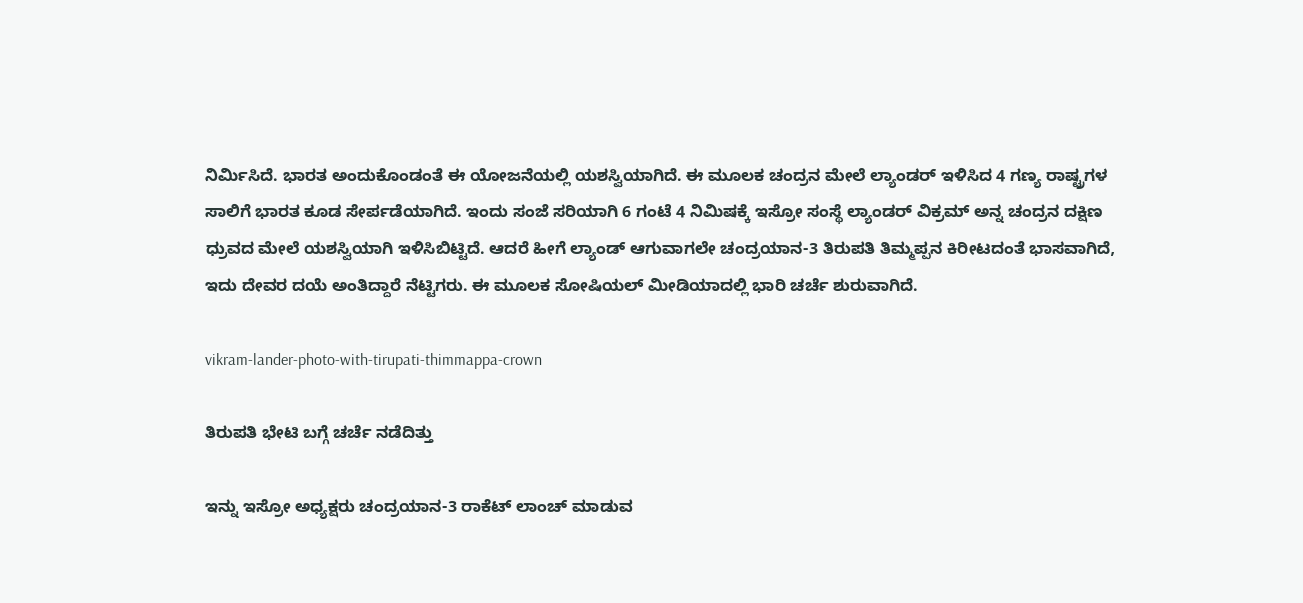ನಿರ್ಮಿಸಿದೆ. ಭಾರತ ಅಂದುಕೊಂಡಂತೆ ಈ ಯೋಜನೆಯಲ್ಲಿ ಯಶಸ್ವಿಯಾಗಿದೆ. ಈ ಮೂಲಕ ಚಂದ್ರನ ಮೇಲೆ ಲ್ಯಾಂಡರ್ ಇಳಿಸಿದ 4 ಗಣ್ಯ ರಾಷ್ಟ್ರಗಳ ಸಾಲಿಗೆ ಭಾರತ ಕೂಡ ಸೇರ್ಪಡೆಯಾಗಿದೆ. ಇಂದು ಸಂಜೆ ಸರಿಯಾಗಿ 6 ಗಂಟೆ 4 ನಿಮಿಷಕ್ಕೆ ಇಸ್ರೋ ಸಂಸ್ಥೆ ಲ್ಯಾಂಡರ್ ವಿಕ್ರಮ್ ಅನ್ನ ಚಂದ್ರನ ದಕ್ಷಿಣ ಧ್ರುವದ ಮೇಲೆ ಯಶಸ್ವಿಯಾಗಿ ಇಳಿಸಿಬಿಟ್ಟಿದೆ. ಆದರೆ ಹೀಗೆ ಲ್ಯಾಂಡ್ ಆಗುವಾಗಲೇ ಚಂದ್ರಯಾನ-3 ತಿರುಪತಿ ತಿಮ್ಮಪ್ಪನ ಕಿರೀಟದಂತೆ ಭಾಸವಾಗಿದೆ, ಇದು ದೇವರ ದಯೆ ಅಂತಿದ್ದಾರೆ ನೆಟ್ಟಿಗರು. ಈ ಮೂಲಕ ಸೋಷಿಯಲ್ ಮೀಡಿಯಾದಲ್ಲಿ ಭಾರಿ ಚರ್ಚೆ ಶುರುವಾಗಿದೆ.

vikram-lander-photo-with-tirupati-thimmappa-crown

ತಿರುಪತಿ ಭೇಟಿ ಬಗ್ಗೆ ಚರ್ಚೆ ನಡೆದಿತ್ತು

ಇನ್ನು ಇಸ್ರೋ ಅಧ್ಯಕ್ಷರು ಚಂದ್ರಯಾನ-3 ರಾಕೆಟ್ ಲಾಂಚ್ ಮಾಡುವ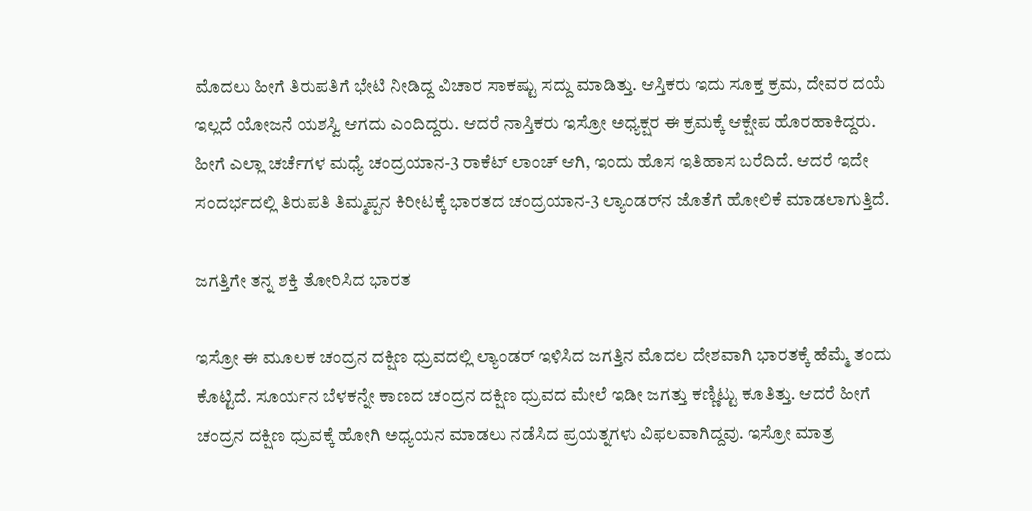ಮೊದಲು ಹೀಗೆ ತಿರುಪತಿಗೆ ಭೇಟಿ ನೀಡಿದ್ದ ವಿಚಾರ ಸಾಕಷ್ಟು ಸದ್ದು ಮಾಡಿತ್ತು. ಆಸ್ತಿಕರು ಇದು ಸೂಕ್ತ ಕ್ರಮ, ದೇವರ ದಯೆ ಇಲ್ಲದೆ ಯೋಜನೆ ಯಶಸ್ವಿ ಆಗದು ಎಂದಿದ್ದರು. ಆದರೆ ನಾಸ್ತಿಕರು ಇಸ್ರೋ ಅಧ್ಯಕ್ಷರ ಈ ಕ್ರಮಕ್ಕೆ ಆಕ್ಷೇಪ ಹೊರಹಾಕಿದ್ದರು. ಹೀಗೆ ಎಲ್ಲಾ ಚರ್ಚೆಗಳ ಮಧ್ಯೆ ಚಂದ್ರಯಾನ-3 ರಾಕೆಟ್ ಲಾಂಚ್ ಆಗಿ, ಇಂದು ಹೊಸ ಇತಿಹಾಸ ಬರೆದಿದೆ. ಆದರೆ ಇದೇ ಸಂದರ್ಭದಲ್ಲಿ ತಿರುಪತಿ ತಿಮ್ಮಪ್ಪನ ಕಿರೀಟಕ್ಕೆ ಭಾರತದ ಚಂದ್ರಯಾನ-3 ಲ್ಯಾಂಡರ್‌ನ ಜೊತೆಗೆ ಹೋಲಿಕೆ ಮಾಡಲಾಗುತ್ತಿದೆ.

ಜಗತ್ತಿಗೇ ತನ್ನ ಶಕ್ತಿ ತೋರಿಸಿದ ಭಾರತ

ಇಸ್ರೋ ಈ ಮೂಲಕ ಚಂದ್ರನ ದಕ್ಷಿಣ ಧ್ರುವದಲ್ಲಿ ಲ್ಯಾಂಡರ್ ಇಳಿಸಿದ ಜಗತ್ತಿನ ಮೊದಲ ದೇಶವಾಗಿ ಭಾರತಕ್ಕೆ ಹೆಮ್ಮೆ ತಂದು ಕೊಟ್ಟಿದೆ. ಸೂರ್ಯನ ಬೆಳಕನ್ನೇ ಕಾಣದ ಚಂದ್ರನ ದಕ್ಷಿಣ ಧ್ರುವದ ಮೇಲೆ ಇಡೀ ಜಗತ್ತು ಕಣ್ಣಿಟ್ಟು ಕೂತಿತ್ತು. ಆದರೆ ಹೀಗೆ ಚಂದ್ರನ ದಕ್ಷಿಣ ಧ್ರುವಕ್ಕೆ ಹೋಗಿ ಅಧ್ಯಯನ ಮಾಡಲು ನಡೆಸಿದ ಪ್ರಯತ್ನಗಳು ವಿಫಲವಾಗಿದ್ದವು. ಇಸ್ರೋ ಮಾತ್ರ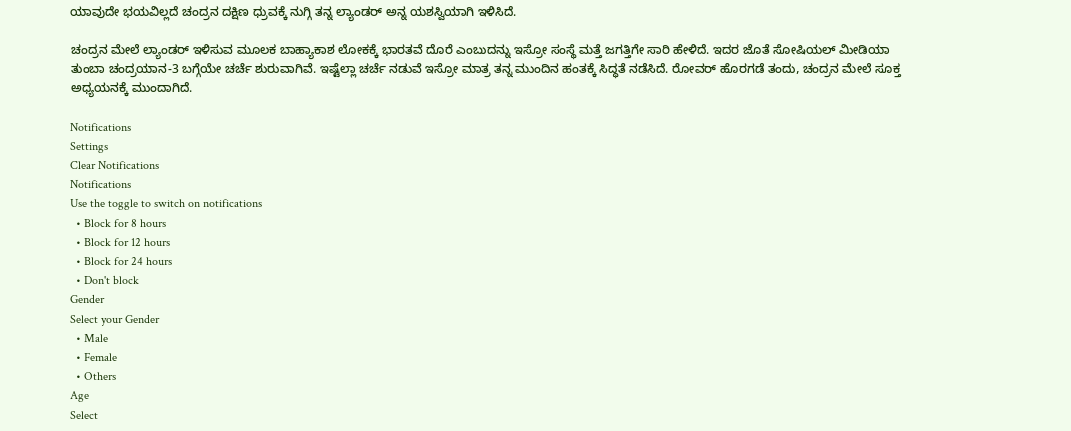ಯಾವುದೇ ಭಯವಿಲ್ಲದೆ ಚಂದ್ರನ ದಕ್ಷಿಣ ಧ್ರುವಕ್ಕೆ ನುಗ್ಗಿ ತನ್ನ ಲ್ಯಾಂಡರ್ ಅನ್ನ ಯಶಸ್ವಿಯಾಗಿ ಇಳಿಸಿದೆ.

ಚಂದ್ರನ ಮೇಲೆ ಲ್ಯಾಂಡರ್ ಇಳಿಸುವ ಮೂಲಕ ಬಾಹ್ಯಾಕಾಶ ಲೋಕಕ್ಕೆ ಭಾರತವೆ ದೊರೆ ಎಂಬುದನ್ನು ಇಸ್ರೋ ಸಂಸ್ಥೆ ಮತ್ತೆ ಜಗತ್ತಿಗೇ ಸಾರಿ ಹೇಳಿದೆ. ಇದರ ಜೊತೆ ಸೋಷಿಯಲ್ ಮೀಡಿಯಾ ತುಂಬಾ ಚಂದ್ರಯಾನ-3 ಬಗ್ಗೆಯೇ ಚರ್ಚೆ ಶುರುವಾಗಿವೆ. ಇಷ್ಟೆಲ್ಲಾ ಚರ್ಚೆ ನಡುವೆ ಇಸ್ರೋ ಮಾತ್ರ ತನ್ನ ಮುಂದಿನ ಹಂತಕ್ಕೆ ಸಿದ್ಧತೆ ನಡೆಸಿದೆ. ರೋವರ್ ಹೊರಗಡೆ ತಂದು, ಚಂದ್ರನ ಮೇಲೆ ಸೂಕ್ತ ಅಧ್ಯಯನಕ್ಕೆ ಮುಂದಾಗಿದೆ.

Notifications
Settings
Clear Notifications
Notifications
Use the toggle to switch on notifications
  • Block for 8 hours
  • Block for 12 hours
  • Block for 24 hours
  • Don't block
Gender
Select your Gender
  • Male
  • Female
  • Others
Age
Select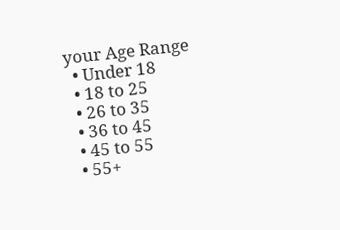your Age Range
  • Under 18
  • 18 to 25
  • 26 to 35
  • 36 to 45
  • 45 to 55
  • 55+